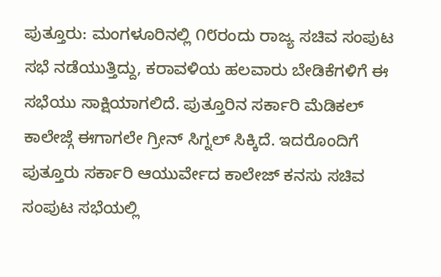ಪುತ್ತೂರು: ಮಂಗಳೂರಿನಲ್ಲಿ ೧೮ರಂದು ರಾಜ್ಯ ಸಚಿವ ಸಂಪುಟ ಸಭೆ ನಡೆಯುತ್ತಿದ್ದು, ಕರಾವಳಿಯ ಹಲವಾರು ಬೇಡಿಕೆಗಳಿಗೆ ಈ ಸಭೆಯು ಸಾಕ್ಷಿಯಾಗಲಿದೆ. ಪುತ್ತೂರಿನ ಸರ್ಕಾರಿ ಮೆಡಿಕಲ್ ಕಾಲೇಜ್ಗೆ ಈಗಾಗಲೇ ಗ್ರೀನ್ ಸಿಗ್ನಲ್ ಸಿಕ್ಕಿದೆ. ಇದರೊಂದಿಗೆ ಪುತ್ತೂರು ಸರ್ಕಾರಿ ಆಯುರ್ವೇದ ಕಾಲೇಜ್ ಕನಸು ಸಚಿವ ಸಂಪುಟ ಸಭೆಯಲ್ಲಿ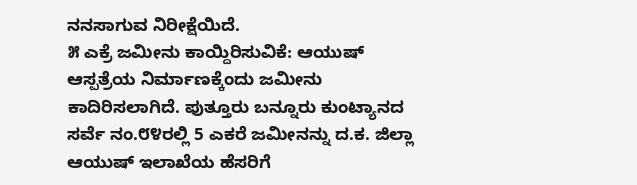ನನಸಾಗುವ ನಿರೀಕ್ಷೆಯಿದೆ.
೫ ಎಕ್ರೆ ಜಮೀನು ಕಾಯ್ದಿರಿಸುವಿಕೆ: ಆಯುಷ್ ಆಸ್ಪತ್ರೆಯ ನಿರ್ಮಾಣಕ್ಕೆಂದು ಜಮೀನು ಕಾದಿರಿಸಲಾಗಿದೆ. ಪುತ್ತೂರು ಬನ್ನೂರು ಕುಂಟ್ಯಾನದ ಸರ್ವೆ ನಂ.೮೪ರಲ್ಲಿ 5 ಎಕರೆ ಜಮೀನನ್ನು ದ.ಕ. ಜಿಲ್ಲಾ ಆಯುಷ್ ಇಲಾಖೆಯ ಹೆಸರಿಗೆ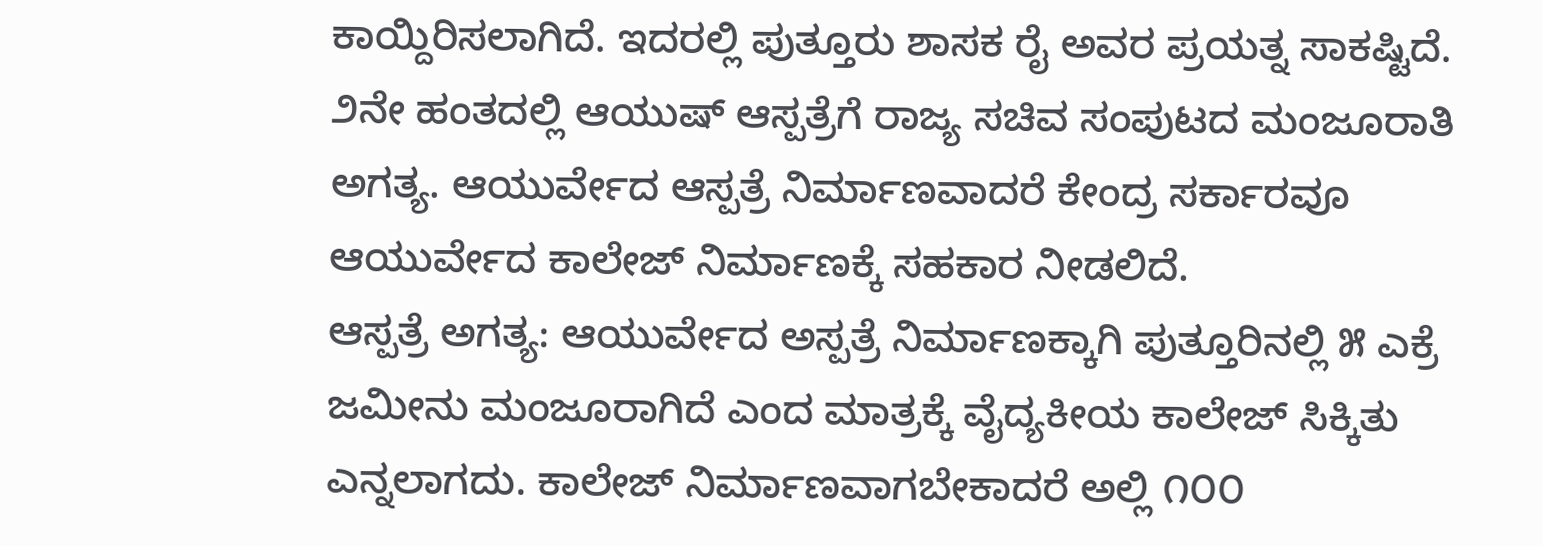ಕಾಯ್ದಿರಿಸಲಾಗಿದೆ. ಇದರಲ್ಲಿ ಪುತ್ತೂರು ಶಾಸಕ ರೈ ಅವರ ಪ್ರಯತ್ನ ಸಾಕಷ್ಟಿದೆ. ೨ನೇ ಹಂತದಲ್ಲಿ ಆಯುಷ್ ಆಸ್ಪತ್ರೆಗೆ ರಾಜ್ಯ ಸಚಿವ ಸಂಪುಟದ ಮಂಜೂರಾತಿ ಅಗತ್ಯ. ಆಯುರ್ವೇದ ಆಸ್ಪತ್ರೆ ನಿರ್ಮಾಣವಾದರೆ ಕೇಂದ್ರ ಸರ್ಕಾರವೂ ಆಯುರ್ವೇದ ಕಾಲೇಜ್ ನಿರ್ಮಾಣಕ್ಕೆ ಸಹಕಾರ ನೀಡಲಿದೆ.
ಆಸ್ಪತ್ರೆ ಅಗತ್ಯ: ಆಯುರ್ವೇದ ಅಸ್ಪತ್ರೆ ನಿರ್ಮಾಣಕ್ಕಾಗಿ ಪುತ್ತೂರಿನಲ್ಲಿ ೫ ಎಕ್ರೆ ಜಮೀನು ಮಂಜೂರಾಗಿದೆ ಎಂದ ಮಾತ್ರಕ್ಕೆ ವೈದ್ಯಕೀಯ ಕಾಲೇಜ್ ಸಿಕ್ಕಿತು ಎನ್ನಲಾಗದು. ಕಾಲೇಜ್ ನಿರ್ಮಾಣವಾಗಬೇಕಾದರೆ ಅಲ್ಲಿ ೧೦೦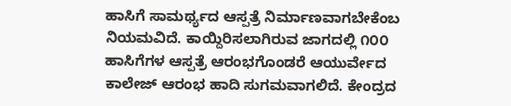ಹಾಸಿಗೆ ಸಾಮರ್ಥ್ಯದ ಆಸ್ಪತ್ರೆ ನಿರ್ಮಾಣವಾಗಬೇಕೆಂಬ ನಿಯಮವಿದೆ. ಕಾಯ್ದಿರಿಸಲಾಗಿರುವ ಜಾಗದಲ್ಲಿ ೧೦೦ ಹಾಸಿಗೆಗಳ ಆಸ್ಪತ್ರೆ ಆರಂಭಗೊಂಡರೆ ಆಯುರ್ವೇದ ಕಾಲೇಜ್ ಆರಂಭ ಹಾದಿ ಸುಗಮವಾಗಲಿದೆ. ಕೇಂದ್ರದ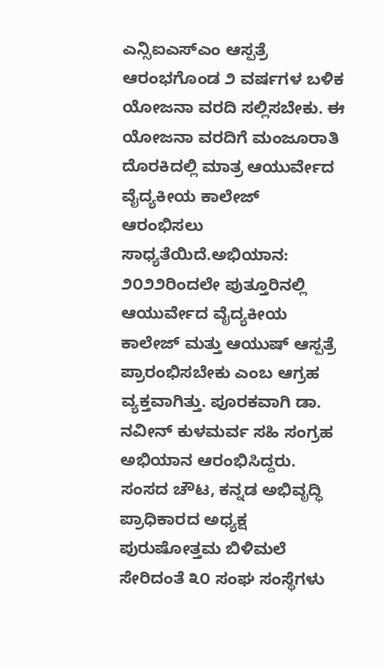ಎನ್ಸಿಐಎಸ್ಎಂ ಆಸ್ಪತ್ರೆ ಆರಂಭಗೊಂಡ ೨ ವರ್ಷಗಳ ಬಳಿಕ ಯೋಜನಾ ವರದಿ ಸಲ್ಲಿಸಬೇಕು. ಈ ಯೋಜನಾ ವರದಿಗೆ ಮಂಜೂರಾತಿ ದೊರಕಿದಲ್ಲಿ ಮಾತ್ರ ಆಯುರ್ವೇದ ವೈದ್ಯಕೀಯ ಕಾಲೇಜ್ ಆರಂಭಿಸಲು ಸಾಧ್ಯತೆಯಿದೆ.ಅಭಿಯಾನ: ೨೦೨೨ರಿಂದಲೇ ಪುತ್ತೂರಿನಲ್ಲಿ ಆಯುರ್ವೇದ ವೈದ್ಯಕೀಯ ಕಾಲೇಜ್ ಮತ್ತು ಆಯುಷ್ ಆಸ್ಪತ್ರೆ ಪ್ರಾರಂಭಿಸಬೇಕು ಎಂಬ ಆಗ್ರಹ ವ್ಯಕ್ತವಾಗಿತ್ತು. ಪೂರಕವಾಗಿ ಡಾ. ನವೀನ್ ಕುಳಮರ್ವ ಸಹಿ ಸಂಗ್ರಹ ಅಭಿಯಾನ ಆರಂಭಿಸಿದ್ದರು. ಸಂಸದ ಚೌಟ, ಕನ್ನಡ ಅಭಿವೃದ್ಧಿ ಪ್ರಾಧಿಕಾರದ ಅಧ್ಯಕ್ಷ ಪುರುಷೋತ್ತಮ ಬಿಳಿಮಲೆ ಸೇರಿದಂತೆ ೩೦ ಸಂಘ ಸಂಸ್ಥೆಗಳು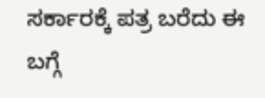ಸರ್ಕಾರಕ್ಕೆ ಪತ್ರ ಬರೆದು ಈ ಬಗ್ಗೆ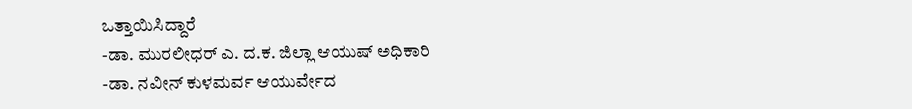ಒತ್ತಾಯಿಸಿದ್ದಾರೆ
-ಡಾ. ಮುರಲೀಧರ್ ಎ. ದ.ಕ. ಜಿಲ್ಲಾ ಆಯುಷ್ ಅಧಿಕಾರಿ
-ಡಾ. ನವೀನ್ ಕುಳಮರ್ವ ಆಯುರ್ವೇದ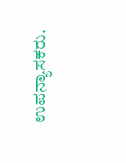ಉಪನ್ಯಾಸಕರು.